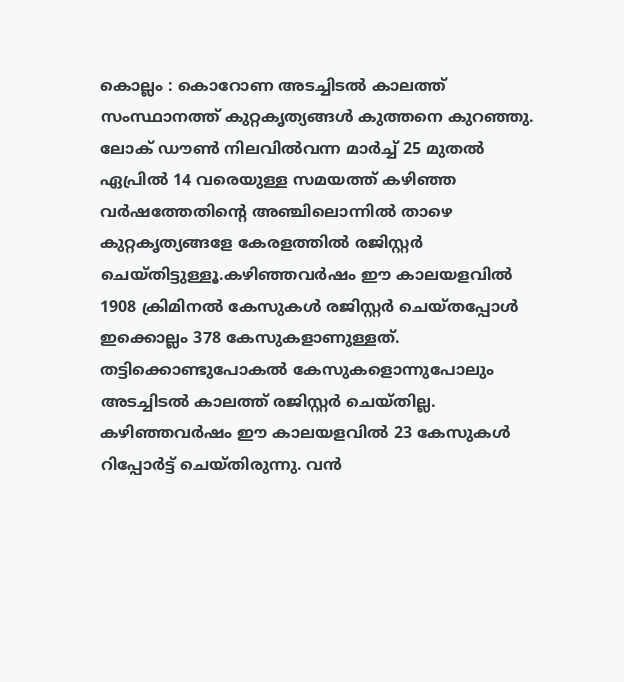കൊല്ലം : കൊറോണ അടച്ചിടൽ കാലത്ത് സംസ്ഥാനത്ത് കുറ്റകൃത്യങ്ങൾ കുത്തനെ കുറഞ്ഞു. ലോക് ഡൗൺ നിലവിൽവന്ന മാർച്ച് 25 മുതൽ ഏപ്രിൽ 14 വരെയുള്ള സമയത്ത് കഴിഞ്ഞ വർഷത്തേതിന്റെ അഞ്ചിലൊന്നിൽ താഴെ കുറ്റകൃത്യങ്ങളേ കേരളത്തിൽ രജിസ്റ്റർ ചെയ്തിട്ടുള്ളൂ.കഴിഞ്ഞവർഷം ഈ കാലയളവിൽ 1908 ക്രിമിനൽ കേസുകൾ രജിസ്റ്റർ ചെയ്തപ്പോൾ ഇക്കൊല്ലം 378 കേസുകളാണുള്ളത്. തട്ടിക്കൊണ്ടുപോകൽ കേസുകളൊന്നുപോലും അടച്ചിടൽ കാലത്ത് രജിസ്റ്റർ ചെയ്തില്ല. കഴിഞ്ഞവർഷം ഈ കാലയളവിൽ 23 കേസുകൾ റിപ്പോർട്ട് ചെയ്തിരുന്നു. വൻ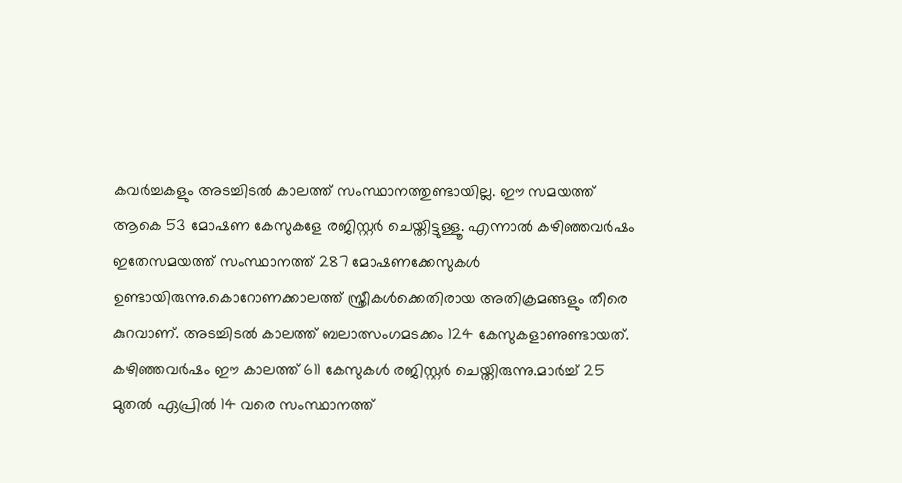കവർച്ചകളും അടച്ചിടൽ കാലത്ത് സംസ്ഥാനത്തുണ്ടായില്ല. ഈ സമയത്ത് ആകെ 53 മോഷണ കേസുകളേ രജിസ്റ്റർ ചെയ്തിട്ടുള്ളൂ. എന്നാൽ കഴിഞ്ഞവർഷം ഇതേസമയത്ത് സംസ്ഥാനത്ത് 287 മോഷണക്കേസുകൾ ഉണ്ടായിരുന്നു.കൊറോണക്കാലത്ത് സ്ത്രീകൾക്കെതിരായ അതിക്രമങ്ങളും തീരെ കുറവാണ്. അടച്ചിടൽ കാലത്ത് ബലാത്സംഗമടക്കം 124 കേസുകളാണുണ്ടായത്. കഴിഞ്ഞവർഷം ഈ കാലത്ത് 611 കേസുകൾ രജിസ്റ്റർ ചെയ്തിരുന്നു.മാർച്ച് 25 മുതൽ ഏപ്രിൽ 14 വരെ സംസ്ഥാനത്ത്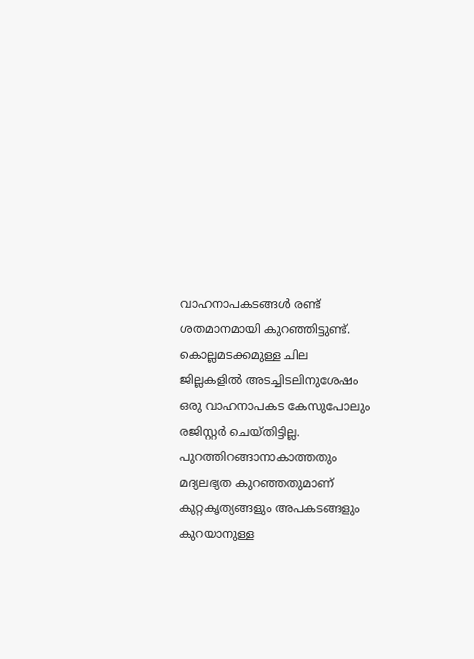വാഹനാപകടങ്ങൾ രണ്ട് ശതമാനമായി കുറഞ്ഞിട്ടുണ്ട്. കൊല്ലമടക്കമുള്ള ചില ജില്ലകളിൽ അടച്ചിടലിനുശേഷം ഒരു വാഹനാപകട കേസുപോലും രജിസ്റ്റർ ചെയ്തിട്ടില്ല. പുറത്തിറങ്ങാനാകാത്തതും മദ്യലഭ്യത കുറഞ്ഞതുമാണ് കുറ്റകൃത്യങ്ങളും അപകടങ്ങളും കുറയാനുള്ള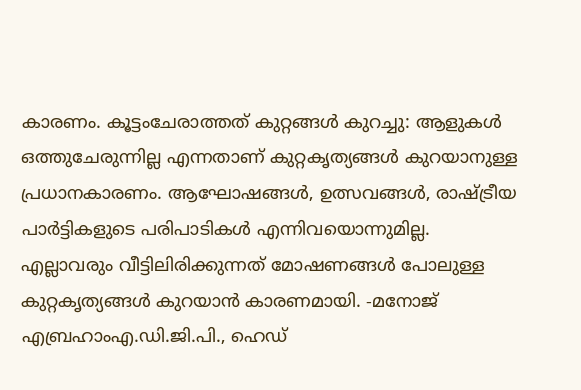കാരണം. കൂട്ടംചേരാത്തത് കുറ്റങ്ങൾ കുറച്ചു: ആളുകൾ ഒത്തുചേരുന്നില്ല എന്നതാണ് കുറ്റകൃത്യങ്ങൾ കുറയാനുള്ള പ്രധാനകാരണം. ആഘോഷങ്ങൾ, ഉത്സവങ്ങൾ, രാഷ്ട്രീയ പാർട്ടികളുടെ പരിപാടികൾ എന്നിവയൊന്നുമില്ല. എല്ലാവരും വീട്ടിലിരിക്കുന്നത് മോഷണങ്ങൾ പോലുള്ള കുറ്റകൃത്യങ്ങൾ കുറയാൻ കാരണമായി. -മനോജ് എബ്രഹാംഎ.ഡി.ജി.പി., ഹെഡ്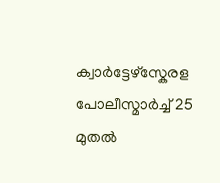ക്വാർട്ടേഴ്സ്കേരള പോലീസ്മാർച്ച് 25 മുതൽ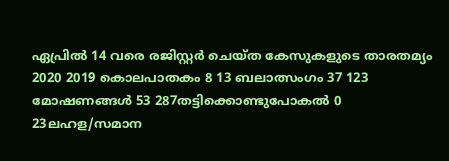ഏപ്രിൽ 14 വരെ രജിസ്റ്റർ ചെയ്ത കേസുകളുടെ താരതമ്യം 2020 2019 കൊലപാതകം 8 13 ബലാത്സംഗം 37 123 മോഷണങ്ങൾ 53 287തട്ടിക്കൊണ്ടുപോകൽ 0 23ലഹള/സമാന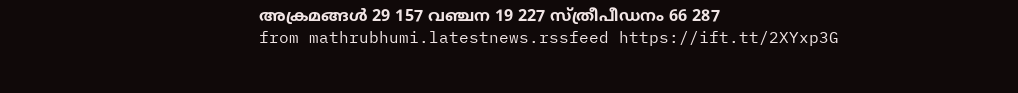അക്രമങ്ങൾ 29 157 വഞ്ചന 19 227 സ്ത്രീപീഡനം 66 287
from mathrubhumi.latestnews.rssfeed https://ift.tt/2XYxp3G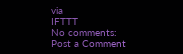via
IFTTT
No comments:
Post a Comment